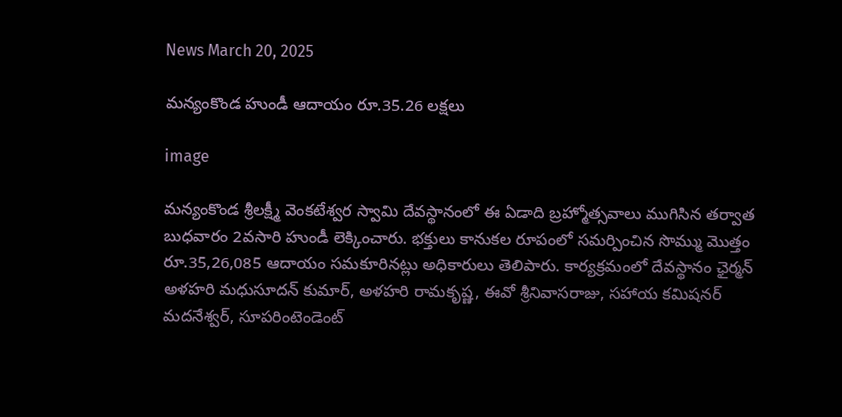News March 20, 2025

మన్యంకొండ హుండీ ఆదాయం రూ.35.26 లక్షలు

image

మన్యంకొండ శ్రీలక్ష్మీ వెంకటేశ్వర స్వామి దేవస్థానంలో ఈ ఏడాది బ్రహ్మోత్సవాలు ముగిసిన తర్వాత బుధవారం 2వసారి హుండీ లెక్కించారు. భక్తులు కానుకల రూపంలో సమర్పించిన సొమ్ము మొత్తం రూ.35,26,085 ఆదాయం సమకూరినట్లు అధికారులు తెలిపారు. కార్యక్రమంలో దేవస్థానం ఛైర్మన్ అళహరి మధుసూదన్ కుమార్, అళహరి రామకృష్ణ, ఈవో శ్రీనివాసరాజు, సహాయ కమిషనర్ మదనేశ్వర్, సూపరింటెండెంట్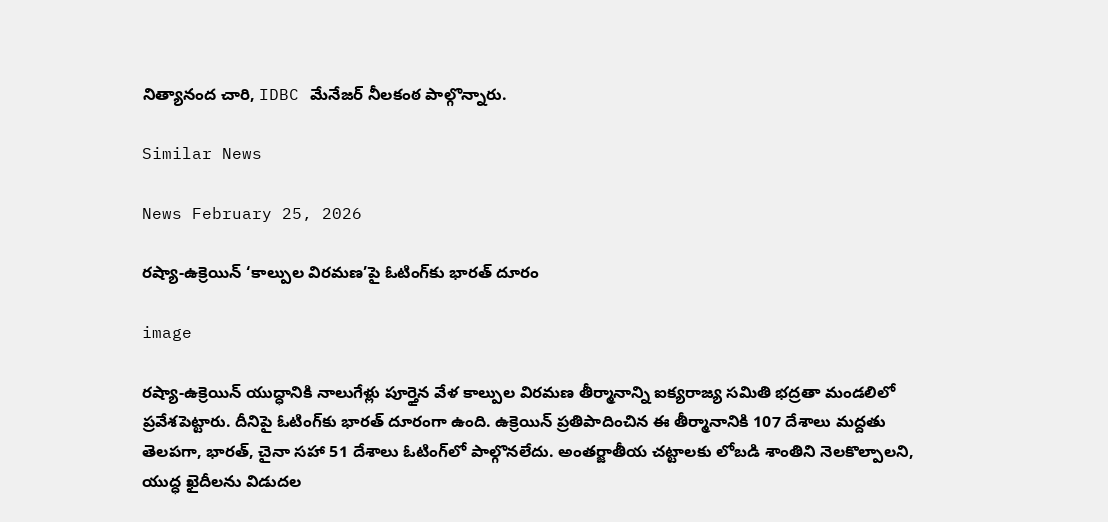నిత్యానంద చారి, IDBC మేనేజర్ నీలకంఠ పాల్గొన్నారు.

Similar News

News February 25, 2026

రష్యా-ఉక్రెయిన్ ‘కాల్పుల విరమణ’పై ఓటింగ్‌కు భారత్ దూరం

image

రష్యా-ఉక్రెయిన్ యుద్ధానికి నాలుగేళ్లు పూర్తైన వేళ కాల్పుల విరమణ తీర్మానాన్ని ఐక్యరాజ్య సమితి భద్రతా మండలిలో ప్రవేశపెట్టారు. దీనిపై ఓటింగ్‌కు భారత్ దూరంగా ఉంది. ఉక్రెయిన్ ప్రతిపాదించిన ఈ తీర్మానానికి 107 దేశాలు మద్దతు తెలపగా, భారత్, చైనా సహా 51 దేశాలు ఓటింగ్‌లో పాల్గొనలేదు. అంతర్జాతీయ చట్టాలకు లోబడి శాంతిని నెలకొల్పాలని, యుద్ధ ఖైదీలను విడుదల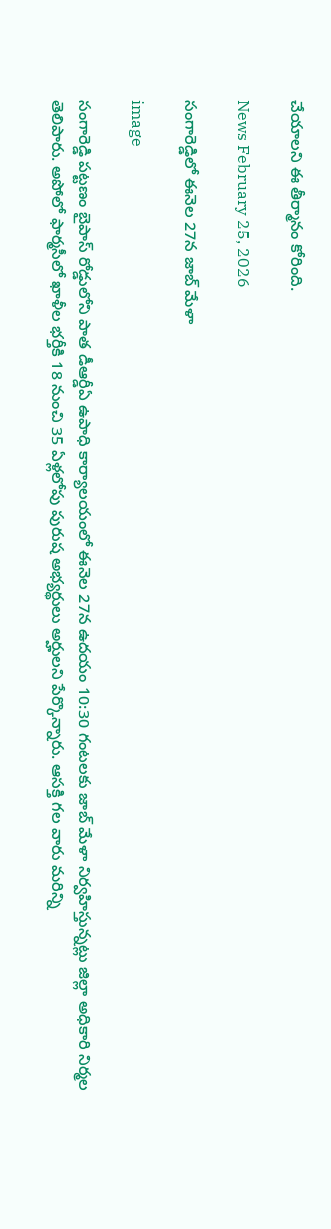చేయాలని ఈ తీర్మానం కోరింది.

News February 25, 2026

సంగారెడ్డిలో ఈనెల 27న జాబ్ మేళా

image

సంగారెడ్డి పట్టణం బైపాస్ రోడ్డులోని పాత డీఆర్డీఏ ఉపాధి కార్యాలయంలో ఈనెల 27న ఉదయం 10:30 గంటలకు జాబ్ మేళా నిర్వహిస్తున్నట్లు జిల్లా అధికారి నిర్మల తెలిపారు. అపోలో ఫార్మసీలో ఖాళీల భర్తీకి 18 నుంచి 35 ఏళ్లలోపు పురుష అభ్యర్థులు అర్హులని పేర్కొన్నారు. ఆసక్తి గల వారు మరిన్ని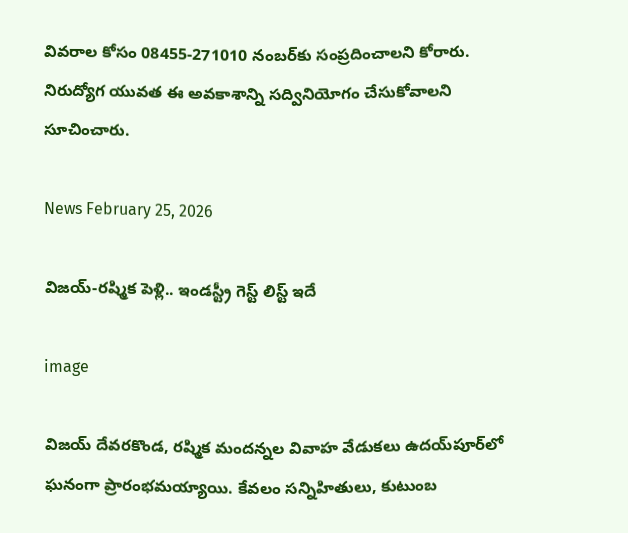వివరాల కోసం 08455-271010 నంబర్‌కు సంప్రదించాలని కోరారు. నిరుద్యోగ యువత ఈ అవకాశాన్ని సద్వినియోగం చేసుకోవాలని సూచించారు.

News February 25, 2026

విజయ్-రష్మిక పెళ్లి.. ఇండస్ట్రీ గెస్ట్ లిస్ట్ ఇదే

image

విజయ్ దేవరకొండ, రష్మిక మందన్నల వివాహ వేడుకలు ఉదయ్‌పూర్‌లో ఘనంగా ప్రారంభమయ్యాయి. కేవలం సన్నిహితులు, కుటుంబ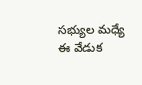సభ్యుల మధ్యే ఈ వేడుక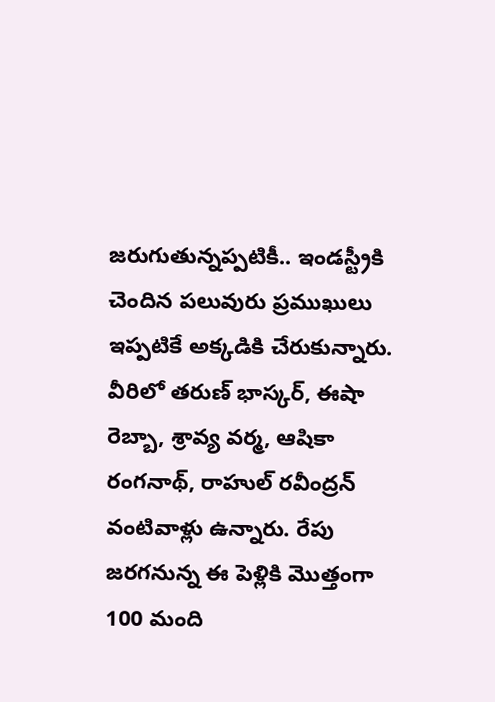జరుగుతున్నప్పటికీ.. ఇండస్ట్రీకి చెందిన పలువురు ప్రముఖులు ఇప్పటికే అక్కడికి చేరుకున్నారు. వీరిలో తరుణ్ భాస్కర్, ఈషా రెబ్బా, శ్రావ్య వర్మ, ఆషికా రంగనాథ్, రాహుల్ రవీంద్రన్ వంటివాళ్లు ఉన్నారు. రేపు జరగనున్న ఈ పెళ్లికి మొత్తంగా 100 మంది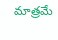మాత్రమే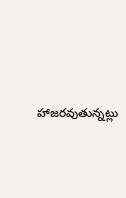హాజరవుతున్నట్లు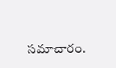సమాచారం.